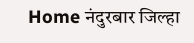Home नंदुरबार जिल्हा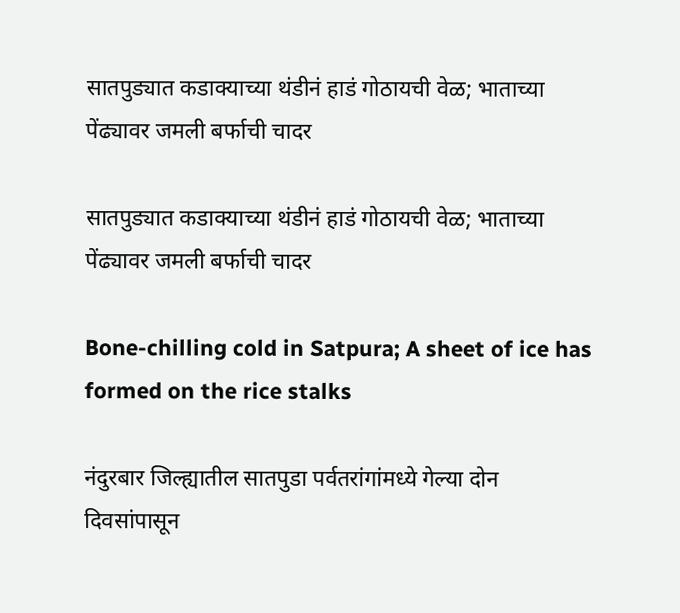सातपुड्यात कडाक्याच्या थंडीनं हाडं गोठायची वेळ; भाताच्या पेंढ्यावर जमली बर्फाची चादर

सातपुड्यात कडाक्याच्या थंडीनं हाडं गोठायची वेळ; भाताच्या पेंढ्यावर जमली बर्फाची चादर

Bone-chilling cold in Satpura; A sheet of ice has formed on the rice stalks

नंदुरबार जिल्ह्यातील सातपुडा पर्वतरांगांमध्ये गेल्या दोन दिवसांपासून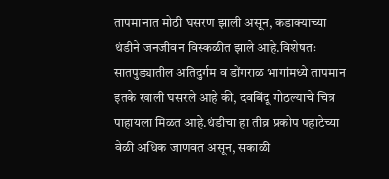तापमानात मोठी घसरण झाली असून, कडाक्याच्या थंडीने जनजीवन विस्कळीत झाले आहे.विशेषतः सातपुड्यातील अतिदुर्गम व डोंगराळ भागांमध्ये तापमान इतके खाली घसरले आहे की, दवबिंदू गोठल्याचे चित्र पाहायला मिळत आहे.थंडीचा हा तीव्र प्रकोप पहाटेच्या वेळी अधिक जाणवत असून, सकाळी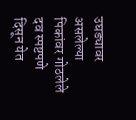उघड्यावर असलेल्या पिकांवर गोठलेले दव स्पष्टपणे दिसून येत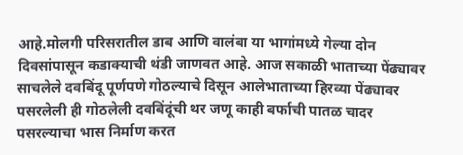आहे.मोलगी परिसरातील डाब आणि वालंबा या भागांमध्ये गेल्या दोन दिवसांपासून कडाक्याची थंडी जाणवत आहे. आज सकाळी भाताच्या पेंढ्यावर साचलेले दवबिंदू पूर्णपणे गोठल्याचे दिसून आलेभाताच्या हिरव्या पेंढ्यावर पसरलेली ही गोठलेली दवबिंदूंची थर जणू काही बर्फाची पातळ चादर पसरल्याचा भास निर्माण करत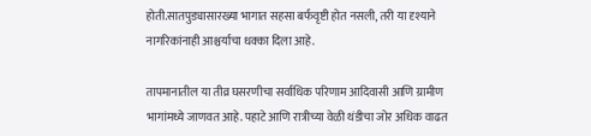होती.सातपुड्यासारख्या भागात सहसा बर्फवृष्टी होत नसली, तरी या दृश्याने नागरिकांनाही आश्चर्याचा धक्का दिला आहे.

तापमानातील या तीव्र घसरणीचा सर्वाधिक परिणाम आदिवासी आणि ग्रामीण भागांमध्ये जाणवत आहे. पहाटे आणि रात्रीच्या वेळी थंडीचा जोर अधिक वाढत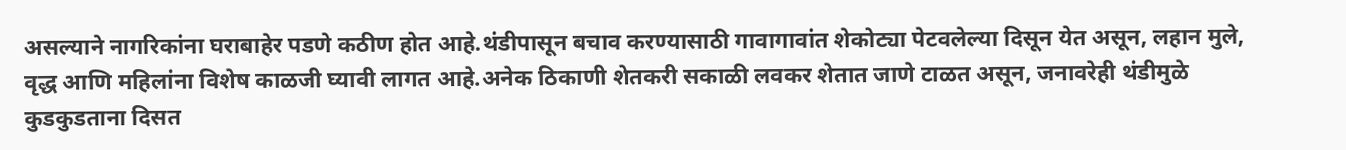असल्याने नागरिकांना घराबाहेर पडणे कठीण होत आहे.थंडीपासून बचाव करण्यासाठी गावागावांत शेकोट्या पेटवलेल्या दिसून येत असून, लहान मुले, वृद्ध आणि महिलांना विशेष काळजी घ्यावी लागत आहे.अनेक ठिकाणी शेतकरी सकाळी लवकर शेतात जाणे टाळत असून, जनावरेही थंडीमुळे कुडकुडताना दिसत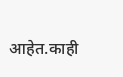आहेत.काही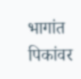भागांत पिकांवर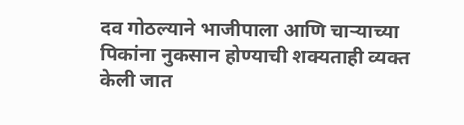दव गोठल्याने भाजीपाला आणि चाऱ्याच्या पिकांना नुकसान होण्याची शक्यताही व्यक्त केली जात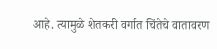आहे. त्यामुळे शेतकरी वर्गात चिंतेचे वातावरण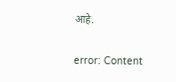आहे.

error: Content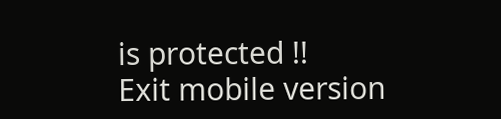is protected !!
Exit mobile version